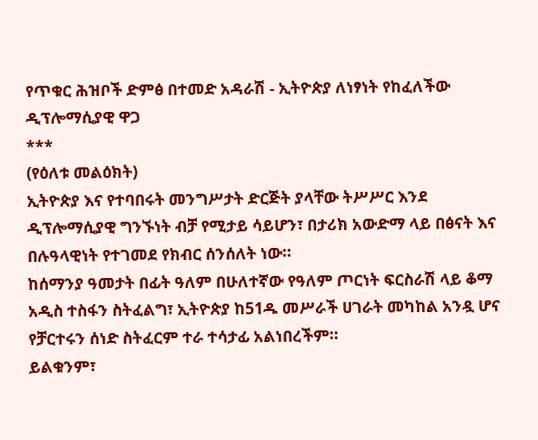የጥቁር ሕዝቦች ድምፅ በተመድ አዳራሽ - ኢትዮጵያ ለነፃነት የከፈለችው ዲፕሎማሲያዊ ዋጋ
***
(የዕለቱ መልዕክት)
ኢትዮጵያ እና የተባበሩት መንግሥታት ድርጅት ያላቸው ትሥሥር እንደ ዲፕሎማሲያዊ ግንኙነት ብቻ የሚታይ ሳይሆን፣ በታሪክ አውድማ ላይ በፅናት እና በሉዓላዊነት የተገመደ የክብር ሰንሰለት ነው።
ከሰማንያ ዓመታት በፊት ዓለም በሁለተኛው የዓለም ጦርነት ፍርስራሽ ላይ ቆማ አዲስ ተስፋን ስትፈልግ፣ ኢትዮጵያ ከ51ዱ መሥራች ሀገራት መካከል አንዷ ሆና የቻርተሩን ሰነድ ስትፈርም ተራ ተሳታፊ አልነበረችም።
ይልቁንም፣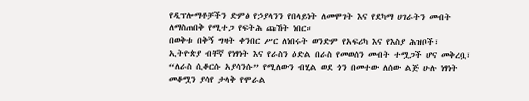የዲፕሎማቶቻችን ድምፅ የኃያላንን የበላይነት ለመሞገት እና የደካማ ሀገራትን መብት ለማስጠበቅ የሚተጋ የፍትሕ ጩኸት ነበር።
በወቅቱ በቅኝ ግዛት ቀንበር ሥር ለነበሩት ወንድም የአፍሪካ እና የእስያ ሕዝቦች፣ ኢትዮጵያ ብቸኛ የነፃነት እና የራስን ዕድል በራስ የመወሰን መብት ተሟጋች ሆና መቅረቧ፣ “ለራስ ሲቆርሱ አያሳንሱ” የሚለውን ብሂል ወደ ጎን በመተው ለሰው ልጅ ሁሉ ነፃነት መቆሟን ያሳየ ታላቅ የሞራል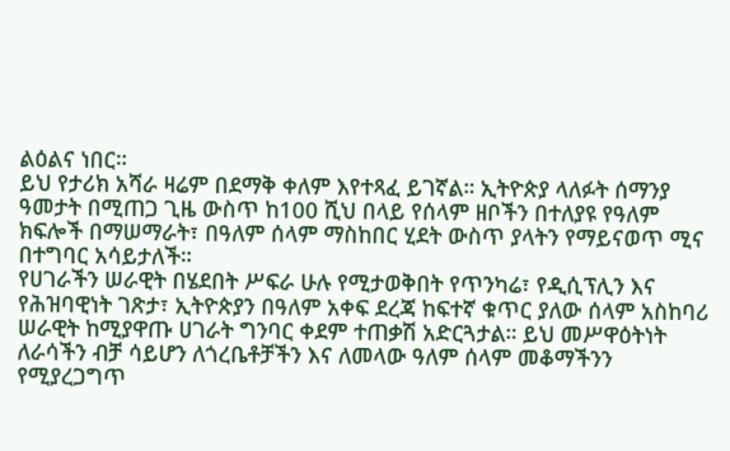ልዕልና ነበር።
ይህ የታሪክ አሻራ ዛሬም በደማቅ ቀለም እየተጻፈ ይገኛል። ኢትዮጵያ ላለፉት ሰማንያ ዓመታት በሚጠጋ ጊዜ ውስጥ ከ100 ሺህ በላይ የሰላም ዘቦችን በተለያዩ የዓለም ክፍሎች በማሠማራት፣ በዓለም ሰላም ማስከበር ሂደት ውስጥ ያላትን የማይናወጥ ሚና በተግባር አሳይታለች።
የሀገራችን ሠራዊት በሄደበት ሥፍራ ሁሉ የሚታወቅበት የጥንካሬ፣ የዲሲፕሊን እና የሕዝባዊነት ገጽታ፣ ኢትዮጵያን በዓለም አቀፍ ደረጃ ከፍተኛ ቁጥር ያለው ሰላም አስከባሪ ሠራዊት ከሚያዋጡ ሀገራት ግንባር ቀደም ተጠቃሽ አድርጓታል። ይህ መሥዋዕትነት ለራሳችን ብቻ ሳይሆን ለጎረቤቶቻችን እና ለመላው ዓለም ሰላም መቆማችንን የሚያረጋግጥ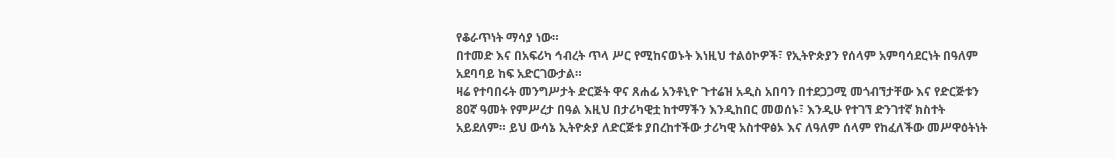የቆራጥነት ማሳያ ነው።
በተመድ እና በአፍሪካ ኅብረት ጥላ ሥር የሚከናወኑት እነዚህ ተልዕኮዎች፣ የኢትዮጵያን የሰላም አምባሳደርነት በዓለም አደባባይ ከፍ አድርገውታል።
ዛሬ የተባበሩት መንግሥታት ድርጅት ዋና ጸሐፊ አንቶኒዮ ጉተሬዝ አዲስ አበባን በተደጋጋሚ መጎብኘታቸው እና የድርጅቱን 80ኛ ዓመት የምሥረታ በዓል እዚህ በታሪካዊቷ ከተማችን እንዲከበር መወሰኑ፣ እንዲሁ የተገኘ ድንገተኛ ክስተት አይደለም። ይህ ውሳኔ ኢትዮጵያ ለድርጅቱ ያበረከተችው ታሪካዊ አስተዋፅኦ እና ለዓለም ሰላም የከፈለችው መሥዋዕትነት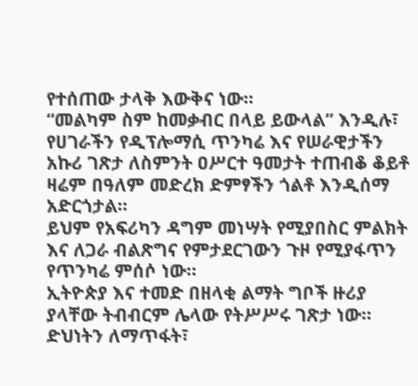የተሰጠው ታላቅ እውቅና ነው።
“መልካም ስም ከመቃብር በላይ ይውላል” እንዲሉ፣ የሀገራችን የዲፕሎማሲ ጥንካሬ እና የሠራዊታችን አኩሪ ገጽታ ለስምንት ዐሥርተ ዓመታት ተጠብቆ ቆይቶ ዛሬም በዓለም መድረክ ድምፃችን ጎልቶ እንዲሰማ አድርጎታል።
ይህም የአፍሪካን ዳግም መነሣት የሚያበስር ምልክት እና ለጋራ ብልጽግና የምታደርገውን ጉዞ የሚያፋጥን የጥንካሬ ምሰሶ ነው።
ኢትዮጵያ እና ተመድ በዘላቂ ልማት ግቦች ዙሪያ ያላቸው ትብብርም ሌላው የትሥሥሩ ገጽታ ነው። ድህነትን ለማጥፋት፣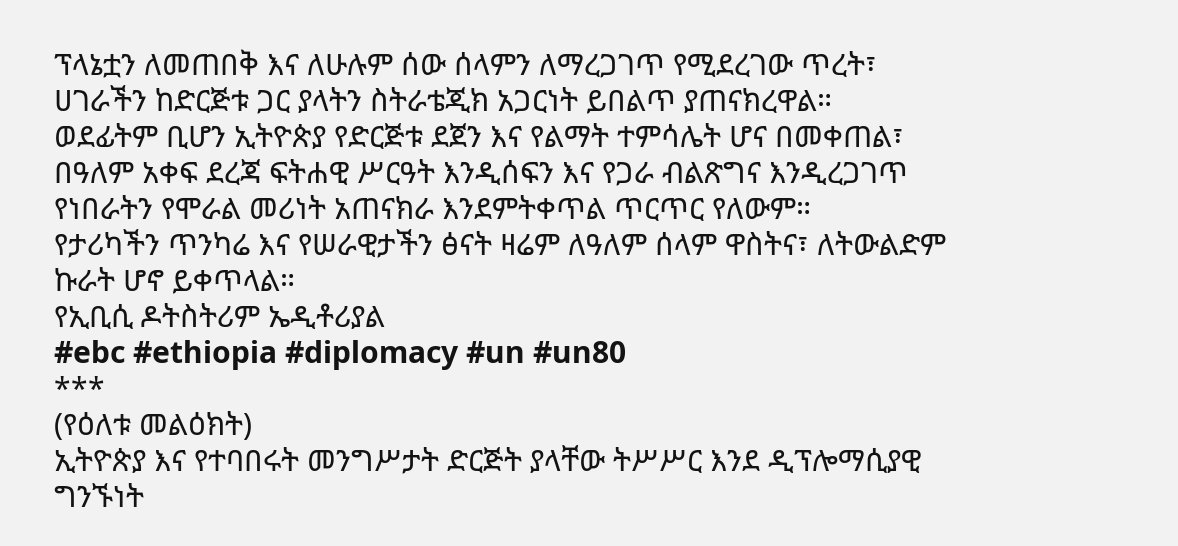ፕላኔቷን ለመጠበቅ እና ለሁሉም ሰው ሰላምን ለማረጋገጥ የሚደረገው ጥረት፣ ሀገራችን ከድርጅቱ ጋር ያላትን ስትራቴጂክ አጋርነት ይበልጥ ያጠናክረዋል።
ወደፊትም ቢሆን ኢትዮጵያ የድርጅቱ ደጀን እና የልማት ተምሳሌት ሆና በመቀጠል፣ በዓለም አቀፍ ደረጃ ፍትሐዊ ሥርዓት እንዲሰፍን እና የጋራ ብልጽግና እንዲረጋገጥ የነበራትን የሞራል መሪነት አጠናክራ እንደምትቀጥል ጥርጥር የለውም።
የታሪካችን ጥንካሬ እና የሠራዊታችን ፅናት ዛሬም ለዓለም ሰላም ዋስትና፣ ለትውልድም ኩራት ሆኖ ይቀጥላል።
የኢቢሲ ዶትስትሪም ኤዲቶሪያል
#ebc #ethiopia #diplomacy #un #un80
***
(የዕለቱ መልዕክት)
ኢትዮጵያ እና የተባበሩት መንግሥታት ድርጅት ያላቸው ትሥሥር እንደ ዲፕሎማሲያዊ ግንኙነት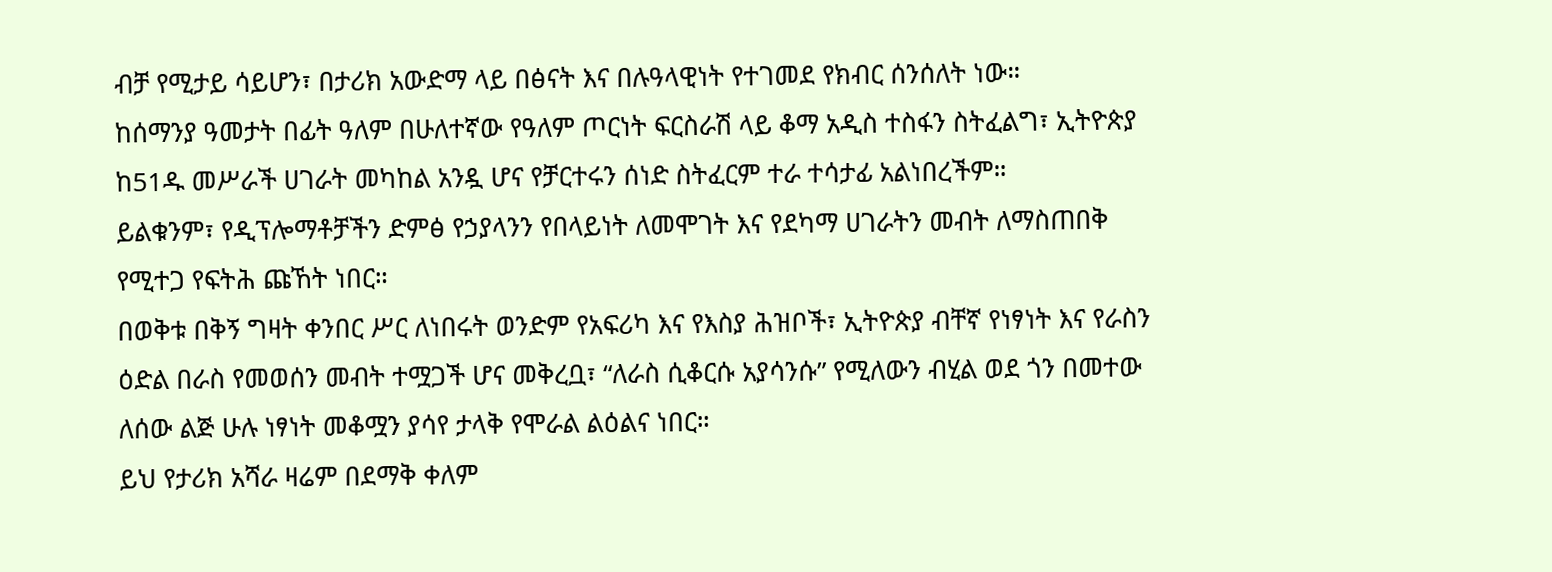ብቻ የሚታይ ሳይሆን፣ በታሪክ አውድማ ላይ በፅናት እና በሉዓላዊነት የተገመደ የክብር ሰንሰለት ነው።
ከሰማንያ ዓመታት በፊት ዓለም በሁለተኛው የዓለም ጦርነት ፍርስራሽ ላይ ቆማ አዲስ ተስፋን ስትፈልግ፣ ኢትዮጵያ ከ51ዱ መሥራች ሀገራት መካከል አንዷ ሆና የቻርተሩን ሰነድ ስትፈርም ተራ ተሳታፊ አልነበረችም።
ይልቁንም፣ የዲፕሎማቶቻችን ድምፅ የኃያላንን የበላይነት ለመሞገት እና የደካማ ሀገራትን መብት ለማስጠበቅ የሚተጋ የፍትሕ ጩኸት ነበር።
በወቅቱ በቅኝ ግዛት ቀንበር ሥር ለነበሩት ወንድም የአፍሪካ እና የእስያ ሕዝቦች፣ ኢትዮጵያ ብቸኛ የነፃነት እና የራስን ዕድል በራስ የመወሰን መብት ተሟጋች ሆና መቅረቧ፣ “ለራስ ሲቆርሱ አያሳንሱ” የሚለውን ብሂል ወደ ጎን በመተው ለሰው ልጅ ሁሉ ነፃነት መቆሟን ያሳየ ታላቅ የሞራል ልዕልና ነበር።
ይህ የታሪክ አሻራ ዛሬም በደማቅ ቀለም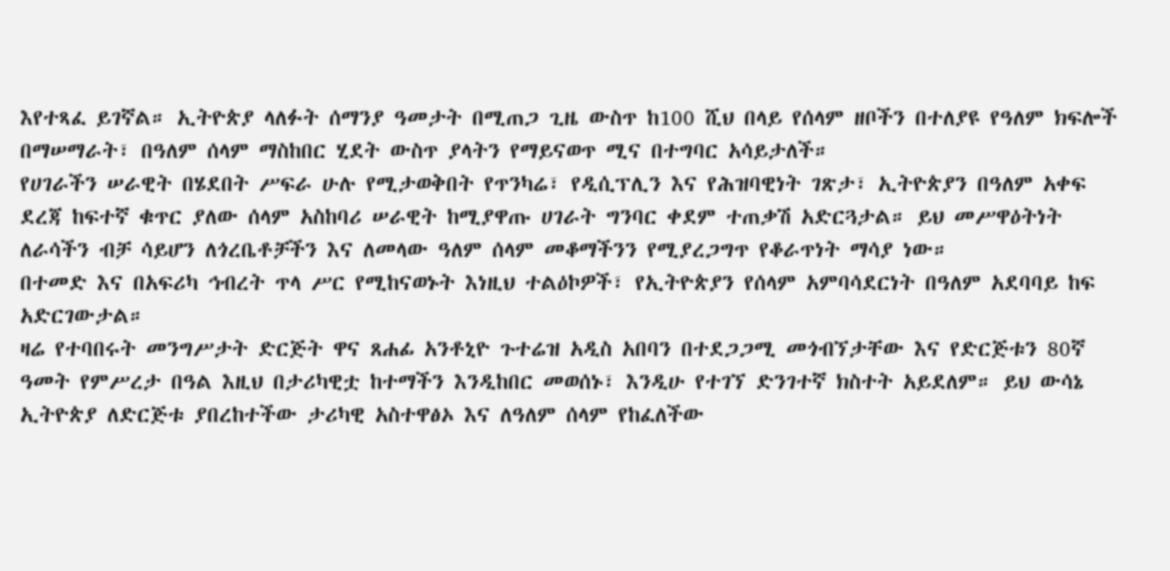እየተጻፈ ይገኛል። ኢትዮጵያ ላለፉት ሰማንያ ዓመታት በሚጠጋ ጊዜ ውስጥ ከ100 ሺህ በላይ የሰላም ዘቦችን በተለያዩ የዓለም ክፍሎች በማሠማራት፣ በዓለም ሰላም ማስከበር ሂደት ውስጥ ያላትን የማይናወጥ ሚና በተግባር አሳይታለች።
የሀገራችን ሠራዊት በሄደበት ሥፍራ ሁሉ የሚታወቅበት የጥንካሬ፣ የዲሲፕሊን እና የሕዝባዊነት ገጽታ፣ ኢትዮጵያን በዓለም አቀፍ ደረጃ ከፍተኛ ቁጥር ያለው ሰላም አስከባሪ ሠራዊት ከሚያዋጡ ሀገራት ግንባር ቀደም ተጠቃሽ አድርጓታል። ይህ መሥዋዕትነት ለራሳችን ብቻ ሳይሆን ለጎረቤቶቻችን እና ለመላው ዓለም ሰላም መቆማችንን የሚያረጋግጥ የቆራጥነት ማሳያ ነው።
በተመድ እና በአፍሪካ ኅብረት ጥላ ሥር የሚከናወኑት እነዚህ ተልዕኮዎች፣ የኢትዮጵያን የሰላም አምባሳደርነት በዓለም አደባባይ ከፍ አድርገውታል።
ዛሬ የተባበሩት መንግሥታት ድርጅት ዋና ጸሐፊ አንቶኒዮ ጉተሬዝ አዲስ አበባን በተደጋጋሚ መጎብኘታቸው እና የድርጅቱን 80ኛ ዓመት የምሥረታ በዓል እዚህ በታሪካዊቷ ከተማችን እንዲከበር መወሰኑ፣ እንዲሁ የተገኘ ድንገተኛ ክስተት አይደለም። ይህ ውሳኔ ኢትዮጵያ ለድርጅቱ ያበረከተችው ታሪካዊ አስተዋፅኦ እና ለዓለም ሰላም የከፈለችው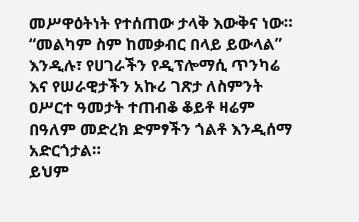መሥዋዕትነት የተሰጠው ታላቅ እውቅና ነው።
“መልካም ስም ከመቃብር በላይ ይውላል” እንዲሉ፣ የሀገራችን የዲፕሎማሲ ጥንካሬ እና የሠራዊታችን አኩሪ ገጽታ ለስምንት ዐሥርተ ዓመታት ተጠብቆ ቆይቶ ዛሬም በዓለም መድረክ ድምፃችን ጎልቶ እንዲሰማ አድርጎታል።
ይህም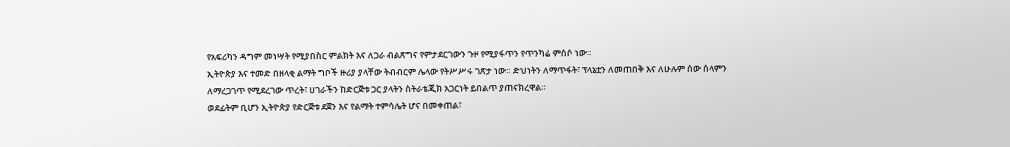የአፍሪካን ዳግም መነሣት የሚያበስር ምልክት እና ለጋራ ብልጽግና የምታደርገውን ጉዞ የሚያፋጥን የጥንካሬ ምሰሶ ነው።
ኢትዮጵያ እና ተመድ በዘላቂ ልማት ግቦች ዙሪያ ያላቸው ትብብርም ሌላው የትሥሥሩ ገጽታ ነው። ድህነትን ለማጥፋት፣ ፕላኔቷን ለመጠበቅ እና ለሁሉም ሰው ሰላምን ለማረጋገጥ የሚደረገው ጥረት፣ ሀገራችን ከድርጅቱ ጋር ያላትን ስትራቴጂክ አጋርነት ይበልጥ ያጠናክረዋል።
ወደፊትም ቢሆን ኢትዮጵያ የድርጅቱ ደጀን እና የልማት ተምሳሌት ሆና በመቀጠል፣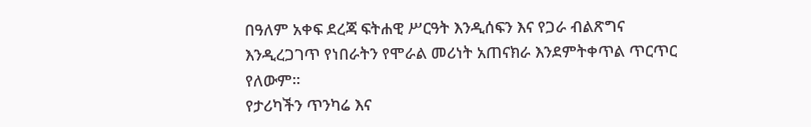በዓለም አቀፍ ደረጃ ፍትሐዊ ሥርዓት እንዲሰፍን እና የጋራ ብልጽግና እንዲረጋገጥ የነበራትን የሞራል መሪነት አጠናክራ እንደምትቀጥል ጥርጥር የለውም።
የታሪካችን ጥንካሬ እና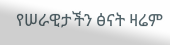የሠራዊታችን ፅናት ዛሬም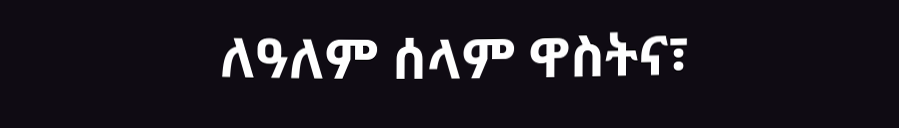ለዓለም ሰላም ዋስትና፣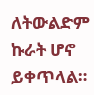ለትውልድም ኩራት ሆኖ ይቀጥላል።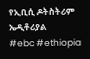የኢቢሲ ዶትስትሪም ኤዲቶሪያል
#ebc #ethiopia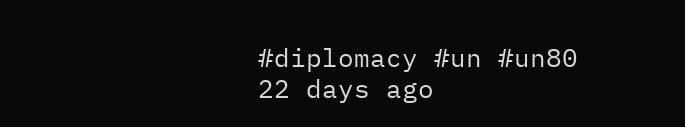#diplomacy #un #un80
22 days ago